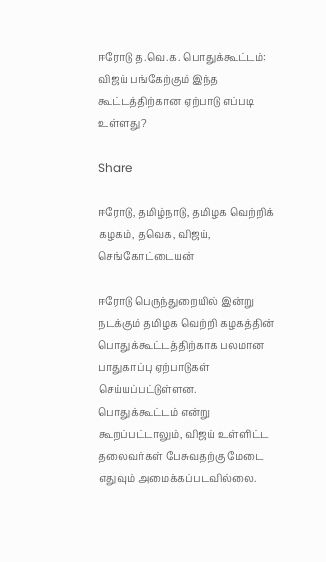ஈரோடு த.வெ.க. பொதுக்கூட்டம்: விஜய் பங்கேற்கும் இந்த கூட்டத்திற்கான ஏற்பாடு எப்படி உள்ளது?

Share

ஈரோடு, தமிழ்நாடு, தமிழக வெற்றிக் கழகம், தவெக, விஜய், செங்கோட்டையன்

ஈரோடு பெருந்துறையில் இன்று நடக்கும் தமிழக வெற்றி கழகத்தின் பொதுக்கூட்டத்திற்காக பலமான பாதுகாப்பு ஏற்பாடுகள் செய்யப்பட்டுள்ளன. பொதுக்கூட்டம் என்று கூறப்பட்டாலும், விஜய் உள்ளிட்ட தலைவர்கள் பேசுவதற்கு மேடை எதுவும் அமைக்கப்படவில்லை.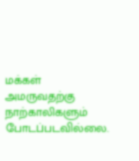மக்கள் அமருவதற்கு நாற்காலிகளும் போடப்படவில்லை.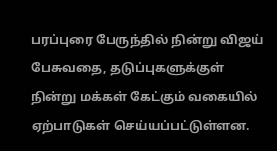பரப்புரை பேருந்தில் நின்று விஜய் பேசுவதை, தடுப்புகளுக்குள் நின்று மக்கள் கேட்கும் வகையில் ஏற்பாடுகள் செய்யப்பட்டுள்ளன.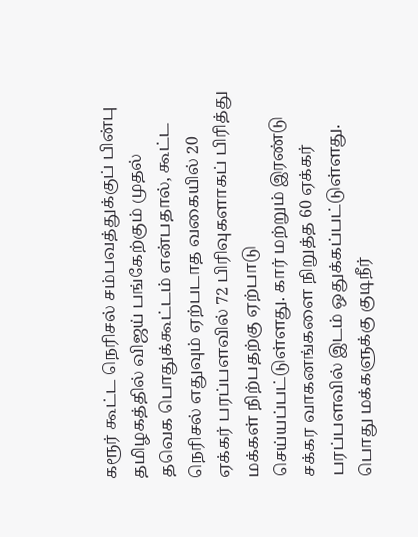கரூர் கூட்ட நெரிசல் சம்பவத்துக்குப் பின்பு தமிழகத்தில் விஜய் பங்கேற்கும் முதல் தவெக பொதுக்கூட்டம் என்பதால், கூட்ட நெரிசல் எதுவும் ஏற்படாத வகையில் 20 ஏக்கர் பரப்பளவில் 72 பிரிவுகளாகப் பிரித்து மக்கள் நிற்பதற்கு ஏற்பாடு செய்யப்பட்டுள்ளது. கார் மற்றும் இரண்டு சக்கர வாகனங்களை நிறுத்த 60 ஏக்கர் பரப்பளவில் இடம் ஒதுக்கப்பட்டுள்ளது. பொது மக்களுக்கு குடிநீர்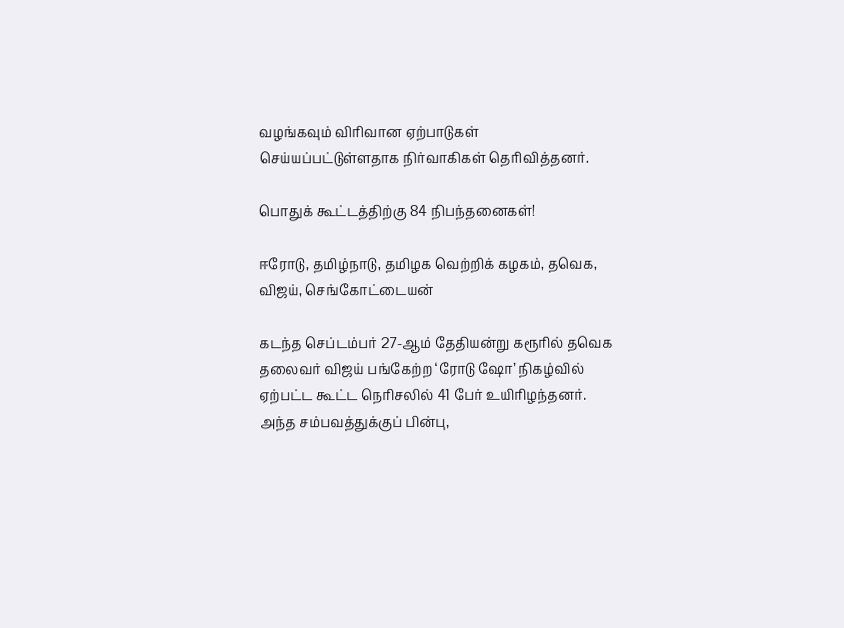வழங்கவும் விரிவான ஏற்பாடுகள் செய்யப்பட்டுள்ளதாக நிர்வாகிகள் தெரிவித்தனர்.

பொதுக் கூட்டத்திற்கு 84 நிபந்தனைகள்!

ஈரோடு, தமிழ்நாடு, தமிழக வெற்றிக் கழகம், தவெக, விஜய், செங்கோட்டையன்

கடந்த செப்டம்பர் 27-ஆம் தேதியன்று கரூரில் தவெக தலைவர் விஜய் பங்கேற்ற ‘ரோடு ஷோ’ நிகழ்வில் ஏற்பட்ட கூட்ட நெரிசலில் 41 பேர் உயிரிழந்தனர். அந்த சம்பவத்துக்குப் பின்பு,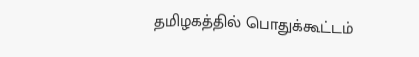தமிழகத்தில் பொதுக்கூட்டம்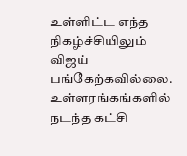உள்ளிட்ட எந்த நிகழ்ச்சியிலும் விஜய் பங்கேற்கவில்லை. உள்ளரங்கங்களில் நடந்த கட்சி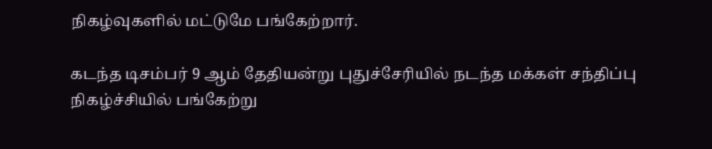நிகழ்வுகளில் மட்டுமே பங்கேற்றார்.

கடந்த டிசம்பர் 9 ஆம் தேதியன்று புதுச்சேரியில் நடந்த மக்கள் சந்திப்பு நிகழ்ச்சியில் பங்கேற்று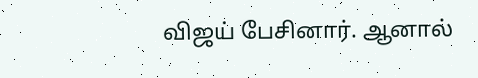விஜய் பேசினார். ஆனால்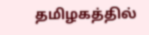தமிழகத்தில்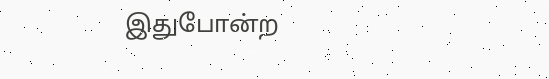இதுபோன்ற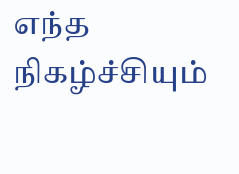எந்த நிகழ்ச்சியும்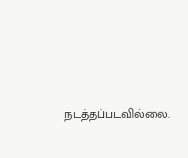நடத்தப்படவில்லை.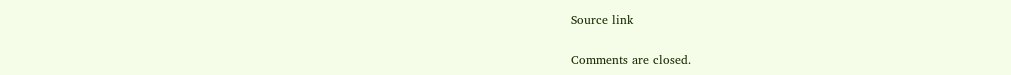Source link

Comments are closed.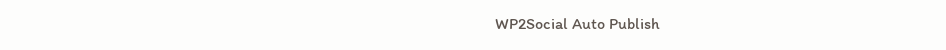WP2Social Auto Publish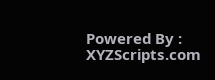Powered By : XYZScripts.com